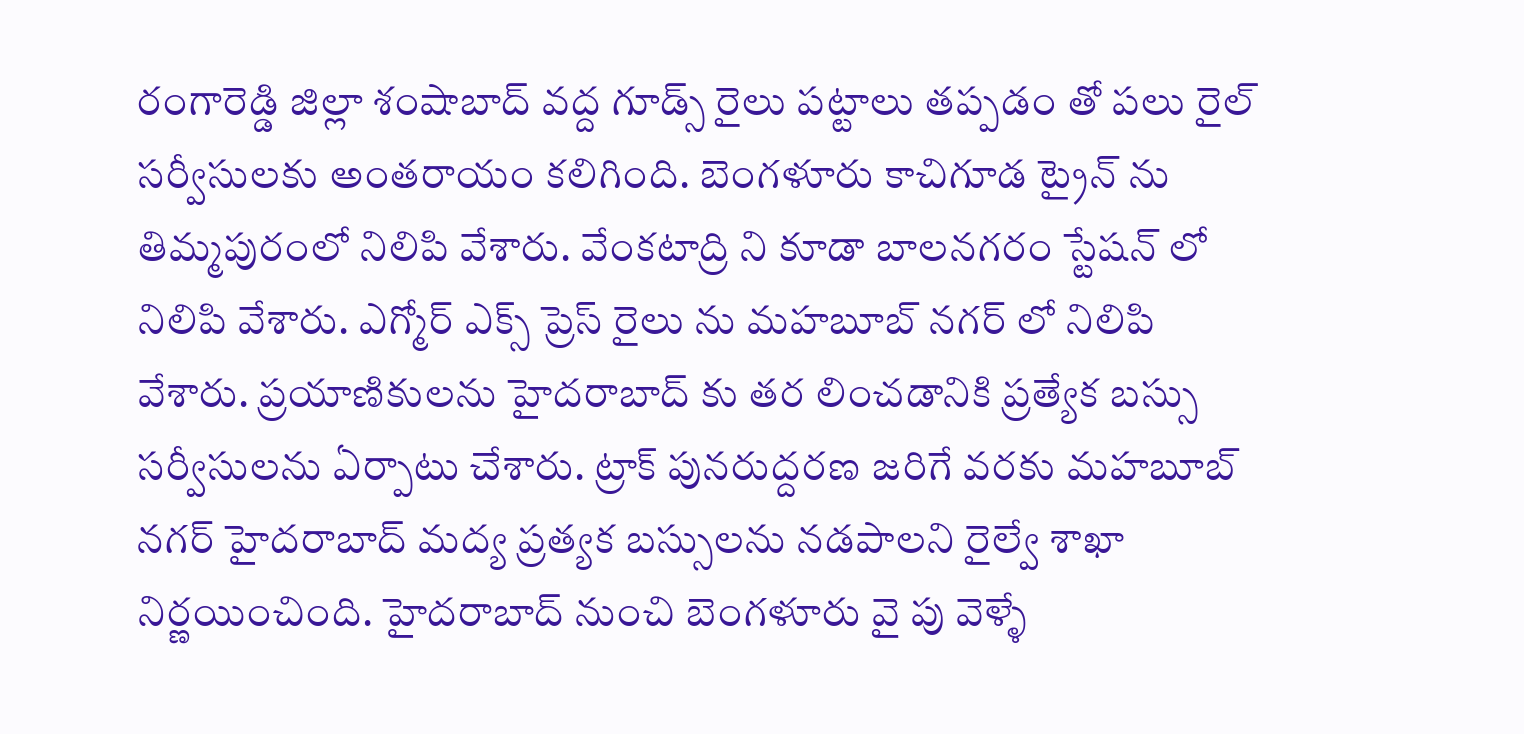రంగారెడ్డి జిల్లా శంషాబాద్ వద్ద గూడ్స్ రైలు పట్టాలు తప్పడం తో పలు రైల్ సర్వీసులకు అంతరాయం కలిగింది. బెంగళూరు కాచిగూడ ట్రైన్ ను తిమ్మపురంలో నిలిపి వేశారు. వేంకటాద్రి ని కూడా బాలనగరం స్టేషన్ లో నిలిపి వేశారు. ఎగ్మోర్ ఎక్స్ ప్రెస్ రైలు ను మహబూబ్ నగర్ లో నిలిపి వేశారు. ప్రయాణికులను హైదరాబాద్ కు తర లించడానికి ప్రత్యేక బస్సు సర్వీసులను ఏర్పాటు చేశారు. ట్రాక్ పునరుద్దరణ జరిగే వరకు మహబూబ్ నగర్ హైదరాబాద్ మద్య ప్రత్యక బస్సులను నడపాలని రైల్వే శాఖా నిర్ణయించింది. హైదరాబాద్ నుంచి బెంగళూరు వై పు వెళ్ళే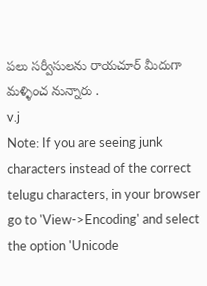పలు సర్వీసులను రాయచూర్ మీదుగా మళ్ళించ నున్నారు .
v.j
Note: If you are seeing junk characters instead of the correct telugu characters, in your browser go to 'View->Encoding' and select the option 'Unicode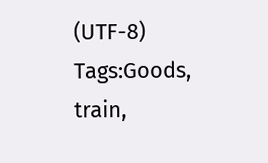(UTF-8)
Tags:Goods, train,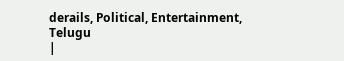derails, Political, Entertainment, Telugu
|